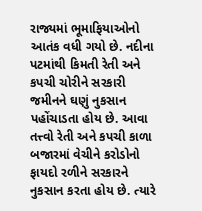રાજ્યમાં ભૂમાફિયાઓનો આતંક વધી ગયો છે. નદીના પટમાંથી કિમતી રેતી અને કપચી ચોરીને સરકારી જમીનને ઘણું નુકસાન પહોંચાડતા હોય છે. આવા તત્ત્વો રેતી અને કપચી કાળા બજારમાં વેચીને કરોડોનો ફાયદો રળીને સરકારને નુકસાન કરતા હોય છે. ત્યારે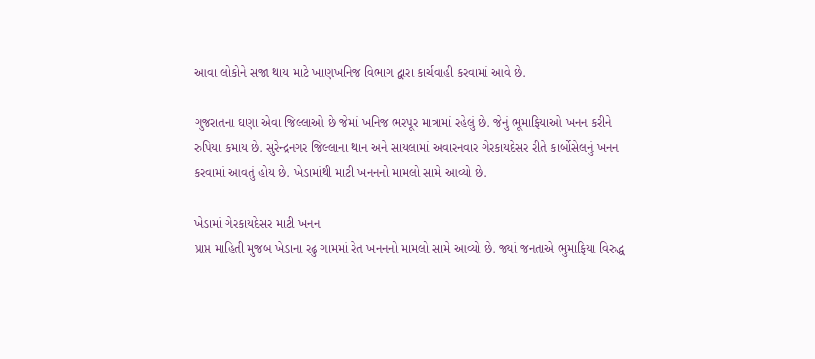આવા લોકોને સજા થાય માટે ખાણખનિજ વિભાગ દ્વારા કાર્ચવાહી કરવામાં આવે છે.

ગુજરાતના ઘણા એવા જિલ્લાઓ છે જેમાં ખનિજ ભરપૂર માત્રામાં રહેલું છે. જેનું ભૂમાફિયાઓ ખનન કરીને રુપિયા કમાય છે. સુરેન્દ્રનગર જિલ્લાના થાન અને સાયલામાં અવારનવાર ગેરકાયદેસર રીતે કાર્બોસેલનું ખનન કરવામાં આવતું હોય છે. ખેડામાંથી માટી ખનનનો મામલો સામે આવ્યો છે.

ખેડામાં ગેરકાયદેસર માટી ખનન
પ્રાપ્ત માહિતી મુજબ ખેડાના રઢુ ગામમાં રેત ખનનનો મામલો સામે આવ્યો છે. જ્યાં જનતાએ ભુમાફિયા વિરુદ્ધ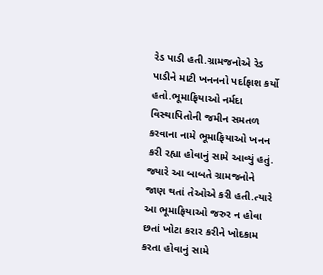રેડ પાડી હતી.ગ્રામજનોએ રેડ પાડીને માટી ખનનનો પર્દાફાશ કર્યો હતો.ભૂમાફિયાઓ નર્મદા વિસ્થાપિતોની જમીન સમતળ કરવાના નામે ભૂમાફિયાઓ ખનન કરી રહ્યા હોવાનું સામે આવ્યું હતું. જ્યારે આ બાબતે ગ્રામજનોને જાણ થતાં તેઓએ કરી હતી.ત્યારે આ ભૂમાફિયાઓ જરુર ન હોવા છતાં ખોટા કરાર કરીને ખોદકામ કરતા હોવાનું સામે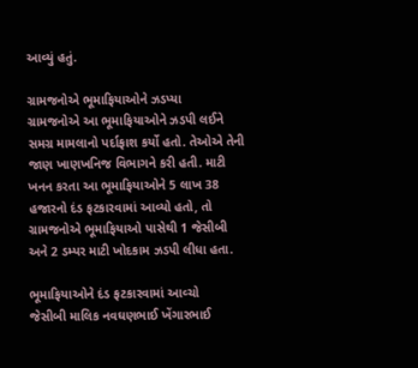આવ્યું હતું.

ગ્રામજનોએ ભૂમાફિયાઓને ઝડપ્યા
ગ્રામજનોએ આ ભૂમાફિયાઓને ઝડપી લઈને સમગ્ર મામલાનો પર્દાફાશ કર્યો હતો. તેઓએ તેની જાણ ખાણખનિજ વિભાગને કરી હતી. માટી ખનન કરતા આ ભૂમાફિયાઓને 5 લાખ 38 હજારનો દંડ ફટકારવામાં આવ્યો હતો, તો ગ્રામજનોએ ભૂમાફિયાઓ પાસેથી 1 જેસીબી અને 2 ડમ્પર માટી ખોદકામ ઝડપી લીધા હતા.

ભૂમાફિયાઓને દંડ ફટકારવામાં આવ્ચો
જેસીબી માલિક નવઘણભાઈ ખેંગારભાઈ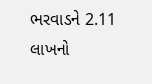ભરવાડને 2.11 લાખનો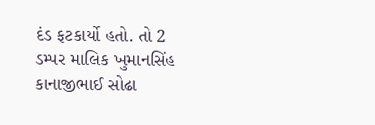દંડ ફટકાર્યો હતો. તો 2 ડમ્પર માલિક ખુમાનસિંહ કાનાજીભાઈ સોઢા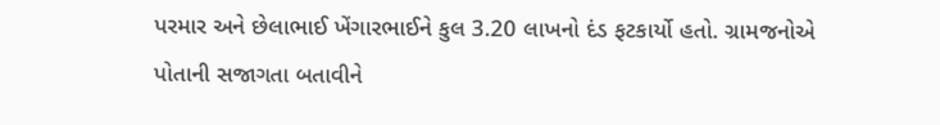પરમાર અને છેલાભાઈ ખેંગારભાઈને કુલ 3.20 લાખનો દંડ ફટકાર્યો હતો. ગ્રામજનોએ પોતાની સજાગતા બતાવીને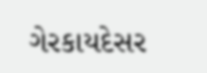ગેરકાયદેસર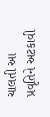ચાલતી આ પ્રવૃતિને અટકાવી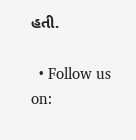હતી.

  • Follow us on: